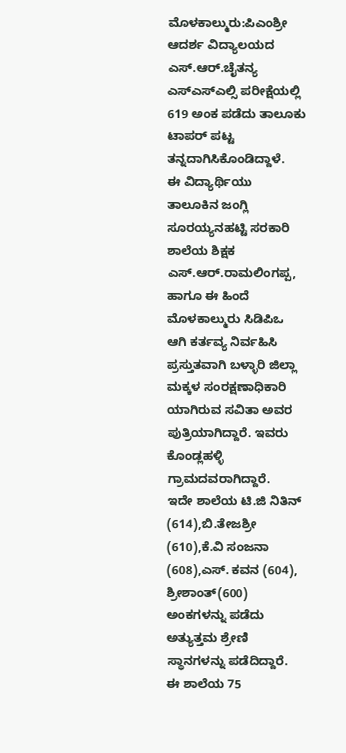ಮೊಳಕಾಲ್ಮುರು:ಪಿಎಂಶ್ರೀ ಆದರ್ಶ ವಿದ್ಯಾಲಯದ ಎಸ್.ಆರ್.ಚೈತನ್ಯ ಎಸ್ಎಸ್ಎಲ್ಸಿ ಪರೀಕ್ಷೆಯಲ್ಲಿ 619 ಅಂಕ ಪಡೆದು ತಾಲೂಕು ಟಾಪರ್ ಪಟ್ಟ ತನ್ನದಾಗಿಸಿಕೊಂಡಿದ್ದಾಳೆ.
ಈ ವಿದ್ಯಾರ್ಥಿಯು ತಾಲೂಕಿನ ಜಂಗ್ಲಿ ಸೂರಯ್ಯನಹಟ್ಟಿ ಸರಕಾರಿ ಶಾಲೆಯ ಶಿಕ್ಷಕ ಎಸ್.ಆರ್.ರಾಮಲಿಂಗಪ್ಪ, ಹಾಗೂ ಈ ಹಿಂದೆ ಮೊಳಕಾಲ್ಮುರು ಸಿಡಿಪಿಒ ಆಗಿ ಕರ್ತವ್ಯ ನಿರ್ವಹಿಸಿ ಪ್ರಸ್ತುತವಾಗಿ ಬಳ್ಳಾರಿ ಜಿಲ್ಲಾ ಮಕ್ಕಳ ಸಂರಕ್ಷಣಾಧಿಕಾರಿ ಯಾಗಿರುವ ಸವಿತಾ ಅವರ ಪುತ್ರಿಯಾಗಿದ್ದಾರೆ. ಇವರು ಕೊಂಡ್ಲಹಳ್ಳಿ ಗ್ರಾಮದವರಾಗಿದ್ದಾರೆ.
ಇದೇ ಶಾಲೆಯ ಟಿ.ಜಿ ನಿತಿನ್ (614),ಬಿ.ತೇಜಶ್ರೀ (610),ಕೆ.ವಿ ಸಂಜನಾ (608),ಎಸ್. ಕವನ (604), ಶ್ರೀಶಾಂತ್(600) ಅಂಕಗಳನ್ನು ಪಡೆದು ಅತ್ಯುತ್ತಮ ಶ್ರೇಣಿ ಸ್ಥಾನಗಳನ್ನು ಪಡೆದಿದ್ದಾರೆ. ಈ ಶಾಲೆಯ 75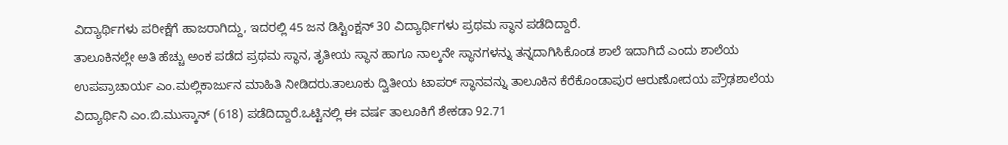ವಿದ್ಯಾರ್ಥಿಗಳು ಪರೀಕ್ಷೆಗೆ ಹಾಜರಾಗಿದ್ದು, ಇದರಲ್ಲಿ 45 ಜನ ಡಿಸ್ಟಿಂಕ್ಷನ್ 30 ವಿದ್ಯಾರ್ಥಿಗಳು ಪ್ರಥಮ ಸ್ಥಾನ ಪಡೆದಿದ್ದಾರೆ.
ತಾಲೂಕಿನಲ್ಲೇ ಅತಿ ಹೆಚ್ಚು ಅಂಕ ಪಡೆದ ಪ್ರಥಮ ಸ್ಥಾನ, ತೃತೀಯ ಸ್ಥಾನ ಹಾಗೂ ನಾಲ್ಕನೇ ಸ್ಥಾನಗಳನ್ನು ತನ್ನದಾಗಿಸಿಕೊಂಡ ಶಾಲೆ ಇದಾಗಿದೆ ಎಂದು ಶಾಲೆಯ ಉಪಪ್ರಾಚಾರ್ಯ ಎಂ.ಮಲ್ಲಿಕಾರ್ಜುನ ಮಾಹಿತಿ ನೀಡಿದರು.ತಾಲೂಕು ದ್ವಿತೀಯ ಟಾಪರ್ ಸ್ಥಾನವನ್ನು ತಾಲೂಕಿನ ಕೆರೆಕೊಂಡಾಪುರ ಆರುಣೋದಯ ಪ್ರೌಢಶಾಲೆಯ ವಿದ್ಯಾರ್ಥಿನಿ ಎಂ.ಬಿ.ಮುಸ್ಕಾನ್ (618) ಪಡೆದಿದ್ದಾರೆ.ಒಟ್ಟಿನಲ್ಲಿ ಈ ವರ್ಷ ತಾಲೂಕಿಗೆ ಶೇಕಡಾ 92.71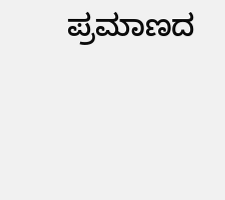ಪ್ರಮಾಣದ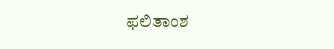ಫಲಿತಾಂಶ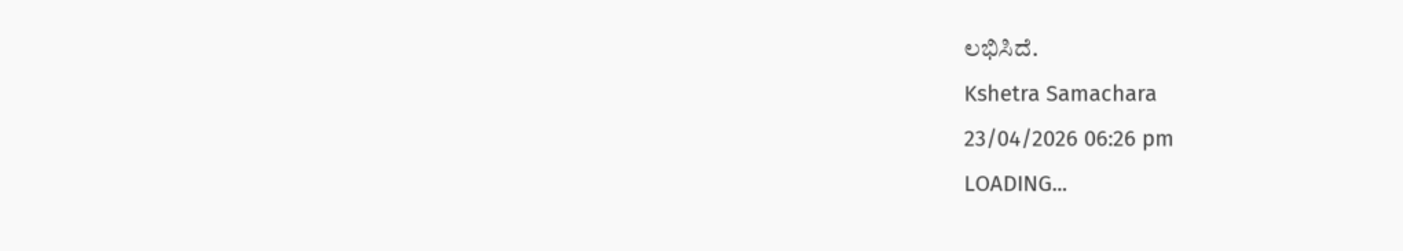ಲಭಿಸಿದೆ.
Kshetra Samachara
23/04/2026 06:26 pm
LOADING...